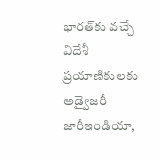భారత్‌కు వచ్చే విదేశీ ప్రయాణికులకు అడ్వైజరీ జారీఇండియా,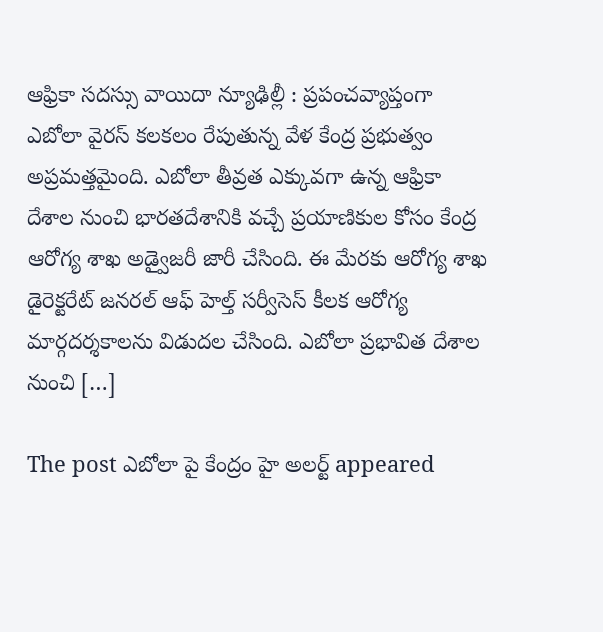ఆఫ్రికా సదస్సు వాయిదా న్యూఢిల్లీ : ప్రపంచవ్యాప్తంగా ఎబోలా వైరస్ కలకలం రేపుతున్న వేళ కేంద్ర ప్రభుత్వం అప్రమత్తమైంది. ఎబోలా తీవ్రత ఎక్కువగా ఉన్న ఆఫ్రికా దేశాల నుంచి భారతదేశానికి వచ్చే ప్రయాణికుల కోసం కేంద్ర ఆరోగ్య శాఖ అడ్వైజరీ జారీ చేసింది. ఈ మేరకు ఆరోగ్య శాఖ డైరెక్టరేట్ జనరల్ ఆఫ్ హెల్త్ సర్వీసెస్ కీలక ఆరోగ్య మార్గదర్శకాలను విడుదల చేసింది. ఎబోలా ప్రభావిత దేశాల నుంచి […]

The post ఎబోలా పై కేంద్రం హై అలర్ట్ appeared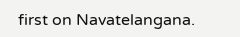first on Navatelangana.